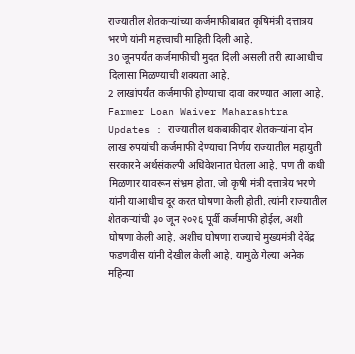राज्यातील शेतकऱ्यांच्या कर्जमाफीबाबत कृषिमंत्री दत्तात्रय भरणे यांनी महत्त्वाची माहिती दिली आहे.
30 जूनपर्यंत कर्जमाफीची मुदत दिली असली तरी त्याआधीच दिलासा मिळण्याची शक्यता आहे.
2 लाखांपर्यंत कर्जमाफी होण्याचा दावा करण्यात आला आहे.
Farmer Loan Waiver Maharashtra Updates : राज्यातील थकबाकीदार शेतकऱ्यांना दोन लाख रुपयांची कर्जमाफी देण्याचा निर्णय राज्यातील महायुती सरकारने अर्थसंकल्पी अधिवेशनात घेतला आहे. पण ती कधी मिळणार यावरून संभ्रम होता. जो कृषी मंत्री दत्तात्रेय भरणे यांनी याआधीच दूर करत घोषणा केली होती. त्यांनी राज्यातील शेतकऱ्यांची ३० जून २०२६ पूर्वी कर्जमाफी होईल, अशी घोषणा केली आहे. अशीच घोषणा राज्याचे मुख्यमंत्री देवेंद्र फडणवीस यांनी देखील केली आहे. यामुळे गेल्या अनेक महिन्या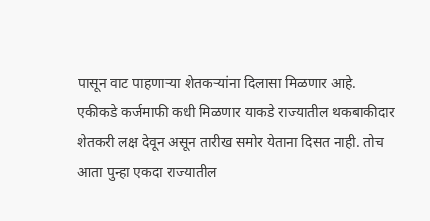पासून वाट पाहणाऱ्या शेतकऱ्यांना दिलासा मिळणार आहे.
एकीकडे कर्जमाफी कधी मिळणार याकडे राज्यातील थकबाकीदार शेतकरी लक्ष देवून असून तारीख समोर येताना दिसत नाही. तोच आता पुन्हा एकदा राज्यातील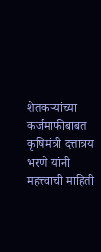शेतकऱ्यांच्या कर्जमाफीबाबत कृषिमंत्री दत्तात्रय भरणे यांनी महत्त्वाची माहिती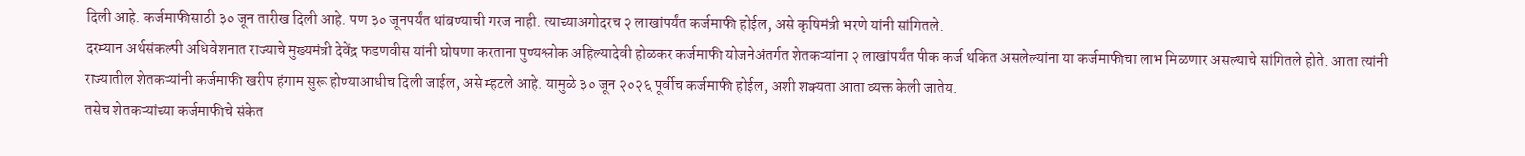दिली आहे. कर्जमाफीसाठी ३० जून तारीख दिली आहे. पण ३० जूनपर्यंत थांबण्याची गरज नाही. त्याच्याअगोदरच २ लाखांपर्यंत कर्जमाफी होईल, असे कृषिमंत्री भरणे यांनी सांगितले.
दरम्यान अर्थसंकल्पी अधिवेशनात राज्याचे मुख्यमंत्री देवेंद्र फडणवीस यांनी घोषणा करताना पुण्यश्लोक अहिल्यादेवी होळकर कर्जमाफी योजनेअंतर्गत शेतकऱ्यांना २ लाखांपर्यंत पीक कर्ज थकित असलेल्यांना या कर्जमाफीचा लाभ मिळणार असल्याचे सांगितले होते. आता त्यांनी राज्यातील शेतकऱ्यांनी कर्जमाफी खरीप हंगाम सुरू होण्याआधीच दिली जाईल, असे म्हटले आहे. यामुळे ३० जून २०२६ पूर्वीच कर्जमाफी होईल, अशी शक्यता आता व्यक्त केली जातेय.
तसेच शेतकऱ्यांच्या कर्जमाफीचे संकेत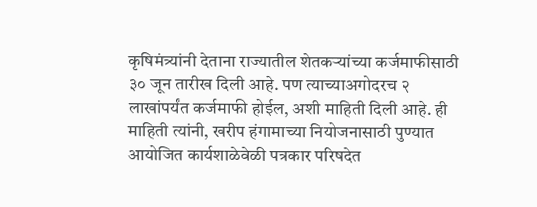कृषिमंत्र्यांनी देताना राज्यातील शेतकऱ्यांच्या कर्जमाफीसाठी ३० जून तारीख दिली आहे. पण त्याच्याअगोदरच २ लाखांपर्यंत कर्जमाफी होईल, अशी माहिती दिली आहे. ही माहिती त्यांनी, खरीप हंगामाच्या नियोजनासाठी पुण्यात आयोजित कार्यशाळेवेळी पत्रकार परिषदेत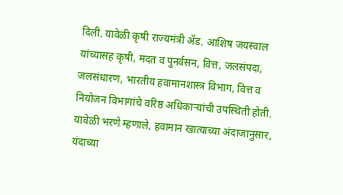दिली. यावेळी कृषी राज्यमंत्री ॲड. आशिष जयस्वाल यांच्यासह कृषी, मदत व पुनर्वसन, वित्त, जलसंपदा, जलसंधारण, भारतीय हवामानशास्त्र विभाग, वित्त व नियोजन विभागांचे वरिष्ठ अधिकाऱ्यांची उपस्थिती होती.
यावेळी भरणे म्हणाले, हवामान खात्याच्या अंदाजानुसार, यंदाच्या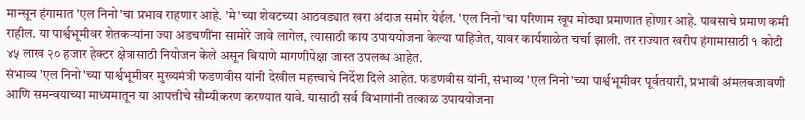मान्सून हंगामात 'एल निनो'चा प्रभाव राहणार आहे. 'मे'च्या शेवटच्या आठवड्यात खरा अंदाज समोर येईल. 'एल निनो'चा परिणाम खूप मोठ्या प्रमाणात होणार आहे. पावसाचे प्रमाण कमी राहील. या पार्श्वभूमीवर शेतकऱ्यांना ज्या अडचणींना सामोरे जावे लागेल, त्यासाठी काय उपाययोजना केल्या पाहिजेत, यावर कार्यशाळेत चर्चा झाली. तर राज्यात खरीप हंगामासाठी १ कोटी ४५ लाख २० हजार हेक्टर क्षेत्रासाठी नियोजन केले असून बियाणे मागणीपेक्षा जास्त उपलब्ध आहेत.
संभाव्य 'एल निनो'च्या पार्श्वभूमीवर मुख्यमंत्री फडणवीस यांनी देखील महत्त्वाचे निर्देश दिले आहेत. फडणवीस यांनी, संभाव्य 'एल निनो'च्या पार्श्वभूमीवर पूर्वतयारी, प्रभावी अंमलबजावणी आणि समन्वयाच्या माध्यमातून या आपत्तीचे सौम्यीकरण करण्यात यावे. यासाठी सर्व विभागांनी तत्काळ उपाययोजना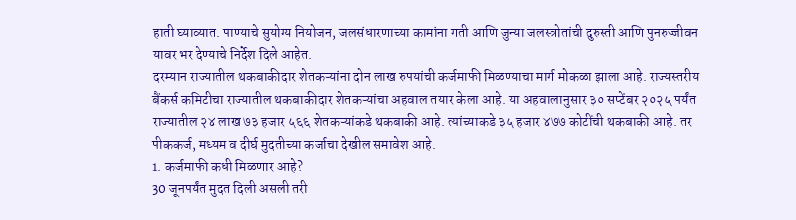हाती घ्याव्यात. पाण्याचे सुयोग्य नियोजन, जलसंधारणाच्या कामांना गती आणि जुन्या जलस्त्रोतांची दुरुस्ती आणि पुनरुज्जीवन यावर भर देण्याचे निर्देश दिले आहेत.
दरम्यान राज्यातील थकबाकीदार शेतकऱ्यांना दोन लाख रुपयांची कर्जमाफी मिळण्याचा मार्ग मोकळा झाला आहे. राज्यस्तरीय बैंकर्स कमिटीचा राज्यातील थकबाकीदार शेतकऱ्यांचा अहवाल तयार केला आहे. या अहवालानुसार ३० सप्टेंबर २०२५ पर्यंत राज्यातील २४ लाख ७३ हजार ५६६ शेतकऱ्यांकडे थकबाकी आहे. त्यांच्याकडे ३५ हजार ४७७ कोटींची थकबाकी आहे. तर पीककर्ज, मध्यम व दीर्घ मुदतीच्या कर्जाचा देखील समावेश आहे.
1. कर्जमाफी कधी मिळणार आहे?
30 जूनपर्यंत मुदत दिली असली तरी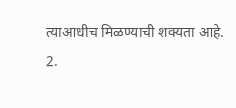त्याआधीच मिळण्याची शक्यता आहे.
2.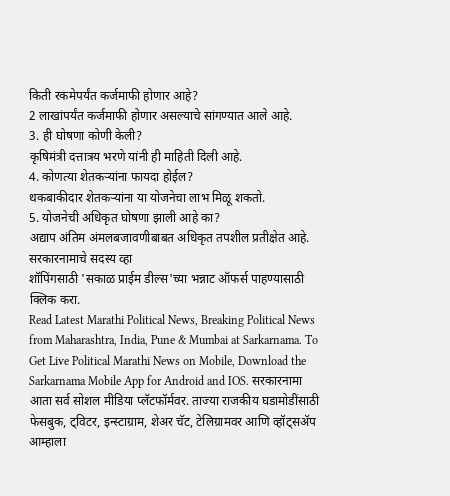किती रकमेपर्यंत कर्जमाफी होणार आहे?
2 लाखांपर्यंत कर्जमाफी होणार असल्याचे सांगण्यात आले आहे.
3. ही घोषणा कोणी केली?
कृषिमंत्री दत्तात्रय भरणे यांनी ही माहिती दिली आहे.
4. कोणत्या शेतकऱ्यांना फायदा होईल?
थकबाकीदार शेतकऱ्यांना या योजनेचा लाभ मिळू शकतो.
5. योजनेची अधिकृत घोषणा झाली आहे का?
अद्याप अंतिम अंमलबजावणीबाबत अधिकृत तपशील प्रतीक्षेत आहे.
सरकारनामाचे सदस्य व्हा
शॉपिंगसाठी 'सकाळ प्राईम डील्स'च्या भन्नाट ऑफर्स पाहण्यासाठी क्लिक करा.
Read Latest Marathi Political News, Breaking Political News from Maharashtra, India, Pune & Mumbai at Sarkarnama. To Get Live Political Marathi News on Mobile, Download the Sarkarnama Mobile App for Android and IOS. सरकारनामा आता सर्व सोशल मीडिया प्लॅटफॉर्मवर. ताज्या राजकीय घडामोडींसाठी फेसबुक, ट्विटर, इन्स्टाग्राम, शेअर चॅट, टेलिग्रामवर आणि व्हॉट्सॲप आम्हाला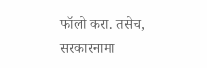फॉलो करा. तसेच, सरकारनामा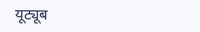यूट्यूब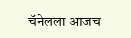चॅनेलला आजच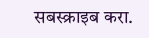सबस्क्राइब करा.